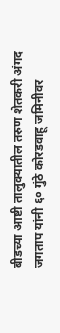बीडच्या आष्टी तालुक्यातील तरुण शेतकरी अंगद जगताप यांनी ६० गुंठे कोरडवाहू जमिनीवर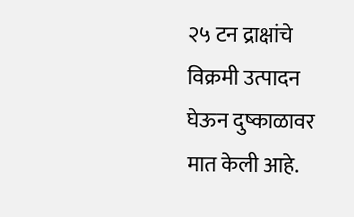२५ टन द्राक्षांचे विक्रमी उत्पादन घेऊन दुष्काळावर मात केली आहे.